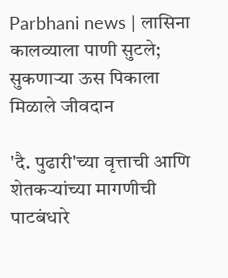Parbhani news | लासिना कालव्याला पाणी सुटले; सुकणाऱ्या ऊस पिकाला मिळाले जीवदान

'दै. पुढारी'च्या वृत्ताची आणि शेतकऱ्यांच्या मागणीची पाटबंधारे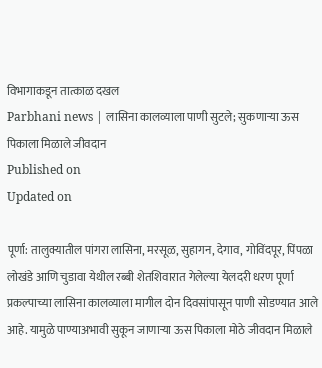विभागाकडून तात्काळ दखल
Parbhani news | लासिना कालव्याला पाणी सुटले; सुकणाऱ्या ऊस पिकाला मिळाले जीवदान
Published on
Updated on

पूर्णा: तालुक्यातील पांगरा लासिना, मरसूळ, सुहागन, देगाव, गोविंदपूर, पिंपळा लोखंडे आणि चुडावा येथील रब्बी शेतशिवारात गेलेल्या येलदरी धरण पूर्णा प्रकल्पाच्या लासिना कालव्याला मागील दोन दिवसांपासून पाणी सोडण्यात आले आहे. यामुळे पाण्याअभावी सुकून जाणाऱ्या ऊस पिकाला मोठे जीवदान मिळाले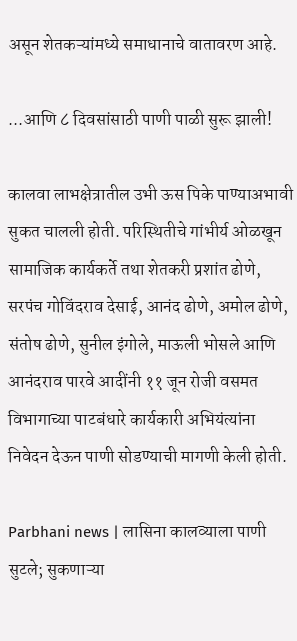असून शेतकऱ्यांमध्ये समाधानाचे वातावरण आहे.

...आणि ८ दिवसांसाठी पाणी पाळी सुरू झाली!

कालवा लाभक्षेत्रातील उभी ऊस पिके पाण्याअभावी सुकत चालली होती. परिस्थितीचे गांभीर्य ओळखून सामाजिक कार्यकर्ते तथा शेतकरी प्रशांत ढोणे, सरपंच गोविंदराव देसाई, आनंद ढोणे, अमोल ढोणे, संतोष ढोणे, सुनील इंगोले, माऊली भोसले आणि आनंदराव पारवे आदींनी ११ जून रोजी वसमत विभागाच्या पाटबंधारे कार्यकारी अभियंत्यांना निवेदन देऊन पाणी सोडण्याची मागणी केली होती.

Parbhani news | लासिना कालव्याला पाणी सुटले; सुकणाऱ्या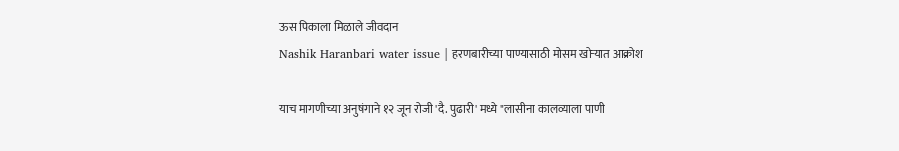ऊस पिकाला मिळाले जीवदान
Nashik Haranbari water issue | हरणबारीच्या पाण्यासाठी मोसम खोऱ्यात आक्रोश

याच मागणीच्या अनुषंगाने १२ जून रोजी 'दै. पुढारी' मध्ये "लासीना कालव्याला पाणी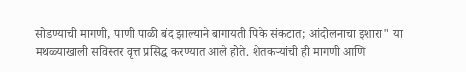सोडण्याची मागणी, पाणी पाळी बंद झाल्याने बागायती पिके संकटात; आंदोलनाचा इशारा" या मथळ्याखाली सविस्तर वृत्त प्रसिद्ध करण्यात आले होते. शेतकऱ्यांची ही मागणी आणि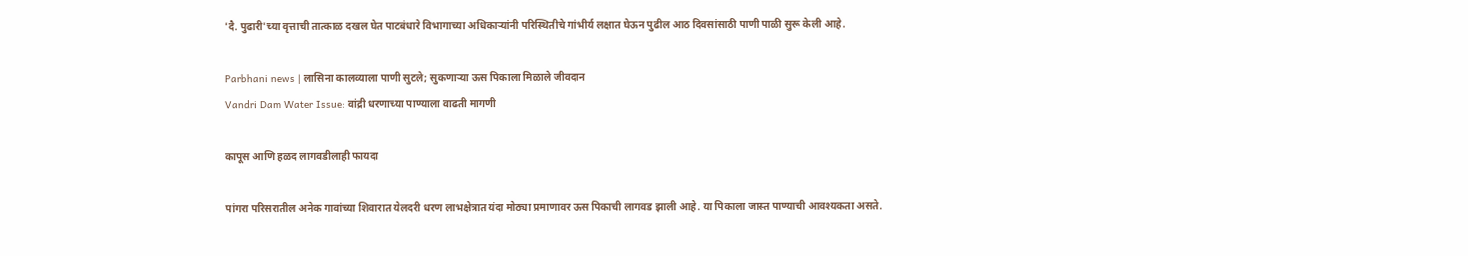'दै. पुढारी'च्या वृत्ताची तात्काळ दखल घेत पाटबंधारे विभागाच्या अधिकाऱ्यांनी परिस्थितीचे गांभीर्य लक्षात घेऊन पुढील आठ दिवसांसाठी पाणी पाळी सुरू केली आहे.

Parbhani news | लासिना कालव्याला पाणी सुटले; सुकणाऱ्या ऊस पिकाला मिळाले जीवदान
Vandri Dam Water Issue: वांद्री धरणाच्या पाण्याला वाढती मागणी

कापूस आणि हळद लागवडीलाही फायदा

पांगरा परिसरातील अनेक गावांच्या शिवारात येलदरी धरण लाभक्षेत्रात यंदा मोठ्या प्रमाणावर ऊस पिकाची लागवड झाली आहे. या पिकाला जास्त पाण्याची आवश्यकता असते.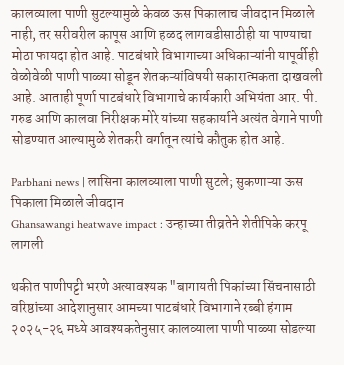कालव्याला पाणी सुटल्यामुळे केवळ ऊस पिकालाच जीवदान मिळाले नाही, तर सरीवरील कापूस आणि हळद लागवडीसाठीही या पाण्याचा मोठा फायदा होत आहे. पाटबंधारे विभागाच्या अधिकाऱ्यांनी यापूर्वीही वेळोवेळी पाणी पाळ्या सोडून शेतकऱ्यांविषयी सकारात्मकता दाखवली आहे. आताही पूर्णा पाटबंधारे विभागाचे कार्यकारी अभियंता आर. पी. गरुड आणि कालवा निरीक्षक मोरे यांच्या सहकार्याने अत्यंत वेगाने पाणी सोडण्यात आल्यामुळे शेतकरी वर्गातून त्यांचे कौतुक होत आहे.

Parbhani news | लासिना कालव्याला पाणी सुटले; सुकणाऱ्या ऊस पिकाला मिळाले जीवदान
Ghansawangi heatwave impact : उन्हाच्या तीव्रतेने शेतीपिके करपू लागली

थकीत पाणीपट्टी भरणे अत्यावश्यक "बागायती पिकांच्या सिंचनासाठी वरिष्ठांच्या आदेशानुसार आमच्या पाटबंधारे विभागाने रब्बी हंगाम २०२५-२६ मध्ये आवश्यकतेनुसार कालव्याला पाणी पाळ्या सोडल्या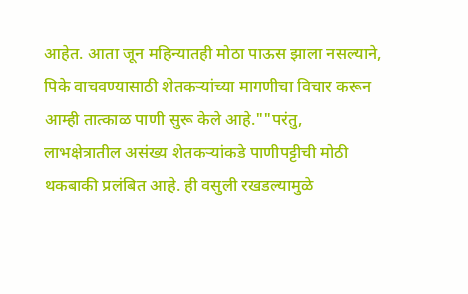आहेत. आता जून महिन्यातही मोठा पाऊस झाला नसल्याने, पिके वाचवण्यासाठी शेतकऱ्यांच्या मागणीचा विचार करून आम्ही तात्काळ पाणी सुरू केले आहे.""परंतु, लाभक्षेत्रातील असंख्य शेतकऱ्यांकडे पाणीपट्टीची मोठी थकबाकी प्रलंबित आहे. ही वसुली रखडल्यामुळे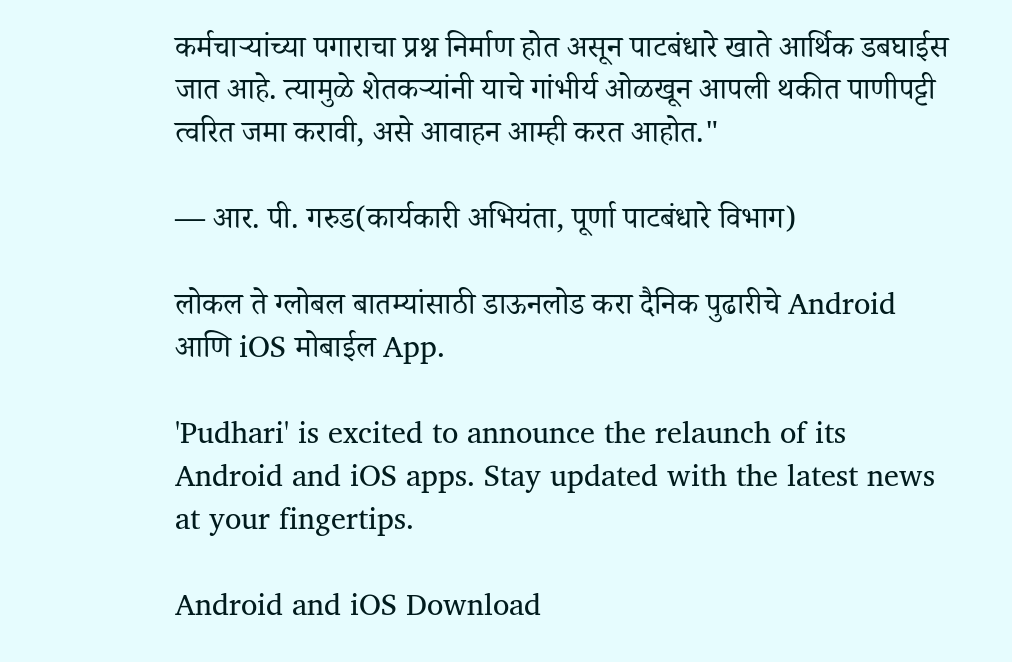कर्मचाऱ्यांच्या पगाराचा प्रश्न निर्माण होत असून पाटबंधारे खाते आर्थिक डबघाईस जात आहे. त्यामुळे शेतकऱ्यांनी याचे गांभीर्य ओळखून आपली थकीत पाणीपट्टी त्वरित जमा करावी, असे आवाहन आम्ही करत आहोत."

— आर. पी. गरुड(कार्यकारी अभियंता, पूर्णा पाटबंधारे विभाग)

लोकल ते ग्लोबल बातम्यांसाठी डाऊनलोड करा दैनिक पुढारीचे Android आणि iOS मोबाईल App.

'Pudhari' is excited to announce the relaunch of its Android and iOS apps. Stay updated with the latest news at your fingertips.

Android and iOS Download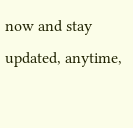now and stay updated, anytime,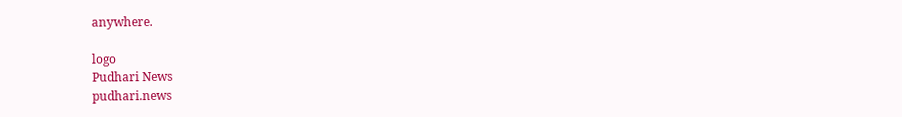anywhere.

logo
Pudhari News
pudhari.news